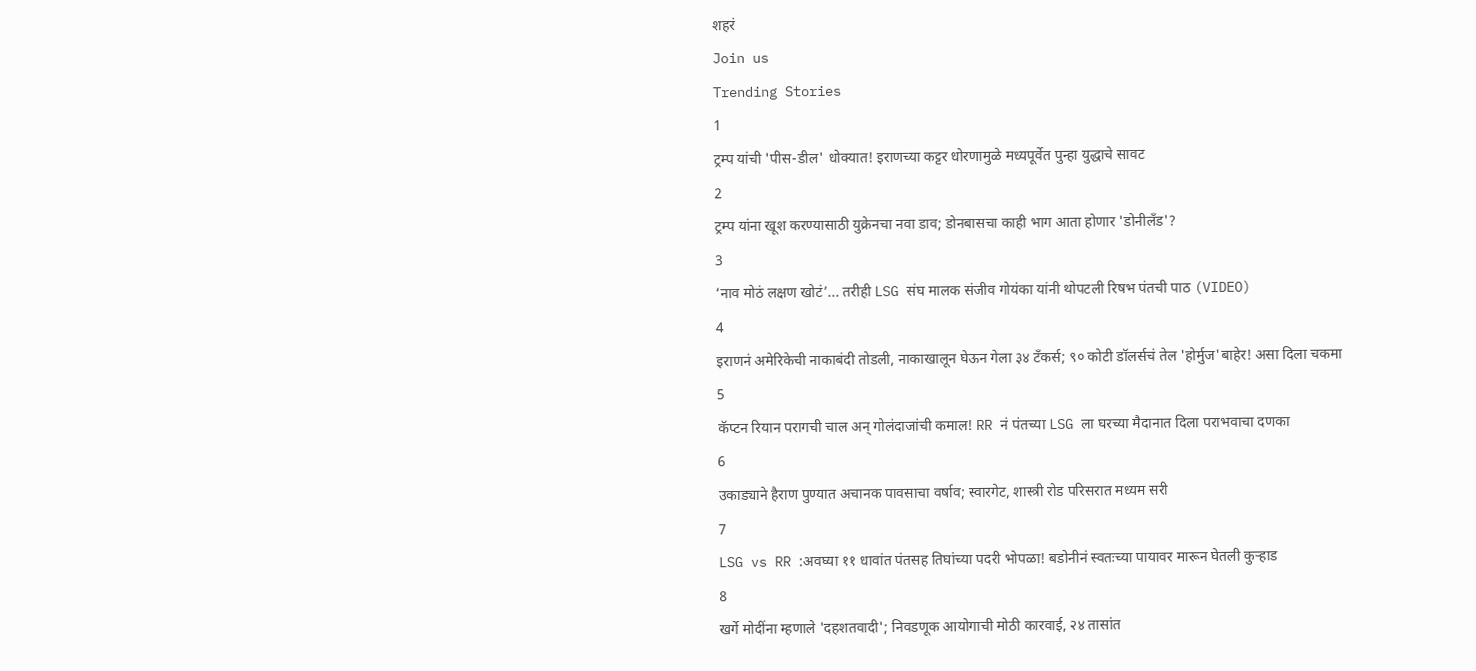शहरं
Join us
Trending Stories
1
ट्रम्प यांची 'पीस-डील' धोक्यात! इराणच्या कट्टर धोरणामुळे मध्यपूर्वेत पुन्हा युद्धाचे सावट
2
ट्रम्प यांना खूश करण्यासाठी युक्रेनचा नवा डाव; डोनबासचा काही भाग आता होणार 'डोनीलँड'?
3
‘नाव मोठं लक्षण खोटं’... तरीही LSG संघ मालक संजीव गोयंका यांनी थोपटली रिषभ पंतची पाठ (VIDEO)
4
इराणनं अमेरिकेची नाकाबंदी तोडली, नाकाखालून घेऊन गेला ३४ टँकर्स; ९० कोटी डॉलर्सचं तेल 'होर्मुज'बाहेर! असा दिला चकमा
5
कॅप्टन रियान परागची चाल अन् गोलंदाजांची कमाल! RR नं पंतच्या LSG ला घरच्या मैदानात दिला पराभवाचा दणका
6
उकाड्याने हैराण पुण्यात अचानक पावसाचा वर्षाव; स्वारगेट, शास्त्री रोड परिसरात मध्यम सरी
7
LSG vs RR :अवघ्या ११ धावांत पंतसह तिघांच्या पदरी भोपळा! बडोनीनं स्वतःच्या पायावर मारून घेतली कुऱ्हाड
8
खर्गे मोदींना म्हणाले 'दहशतवादी'; निवडणूक आयोगाची मोठी कारवाई, २४ तासांत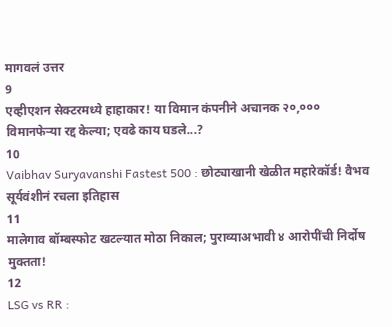मागवलं उत्तर
9
एव्हीएशन सेक्टरमध्ये हाहाकार! या विमान कंपनीने अचानक २०,००० विमानफेऱ्या रद्द केल्या; एवढे काय घडले...?
10
Vaibhav Suryavanshi Fastest 500 : छोट्याखानी खेळीत महारेकॉर्ड! वैभव सूर्यवंशीनं रचला इतिहास
11
मालेगाव बॉम्बस्फोट खटल्यात मोठा निकाल; पुराव्याअभावी ४ आरोपींची निर्दोष मुक्तता!
12
LSG vs RR :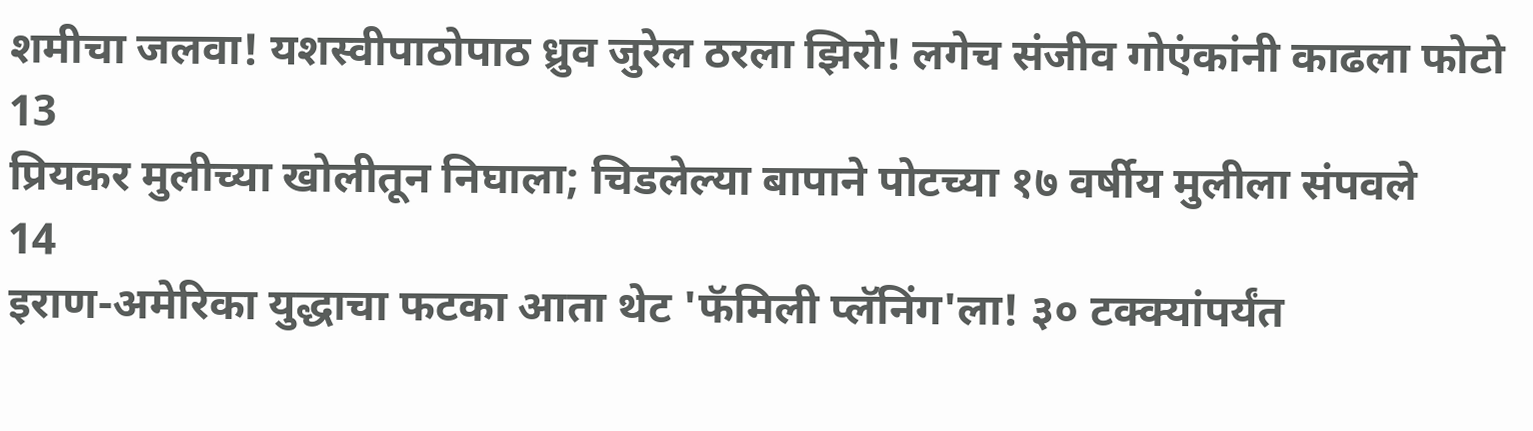शमीचा जलवा! यशस्वीपाठोपाठ ध्रुव जुरेल ठरला झिरो! लगेच संजीव गोएंकांनी काढला फोटो
13
प्रियकर मुलीच्या खोलीतून निघाला; चिडलेल्या बापाने पोटच्या १७ वर्षीय मुलीला संपवले
14
इराण-अमेरिका युद्धाचा फटका आता थेट 'फॅमिली प्लॅनिंग'ला! ३० टक्क्यांपर्यंत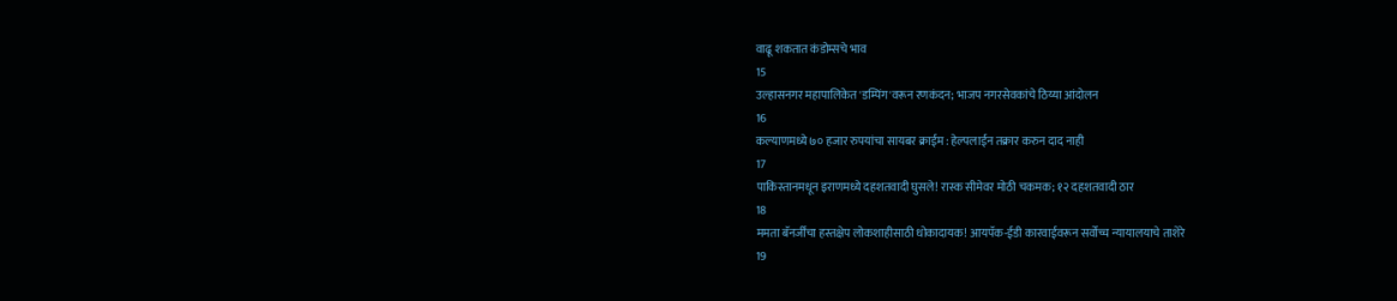वाढू शकतात कंडोम्सचे भाव
15
उल्हासनगर महापालिकेत 'डम्पिंग'वरून रणकंदन; भाजप नगरसेवकांचे ठिय्या आंदोलन
16
कल्याणमध्ये ७० हजार रुपयांचा सायबर क्राईम : हेल्पलाईन तक्रार करुन दाद नाही
17
पाकिस्तानमधून इराणमध्ये दहशतवादी घुसले! रास्क सीमेवर मोठी चकमक; १२ दहशतवादी ठार
18
ममता बॅनर्जींचा हस्तक्षेप लोकशाहीसाठी धोकादायक! आयपॅक-ईडी कारवाईवरून सर्वोच्च न्यायालयाचे ताशेरे
19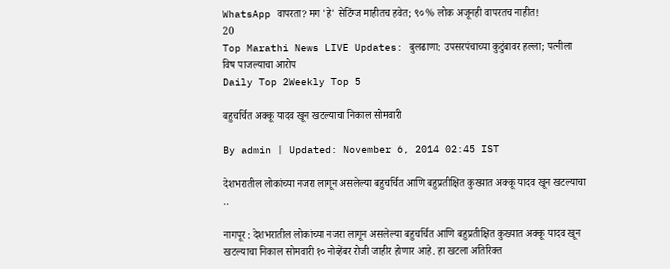WhatsApp वापरता? मग 'हे' सेटिंग्ज माहीतच हवेत; ९०% लोक अजूनही वापरतच नाहीत!
20
Top Marathi News LIVE Updates: बुलढाणा: उपसरपंचाच्या कुटुंबावर हल्ला; पत्नीला विष पाजल्याचा आरोप
Daily Top 2Weekly Top 5

बहुचर्चित अक्कू यादव खून खटल्याचा निकाल सोमवारी

By admin | Updated: November 6, 2014 02:45 IST

देशभरातील लोकांच्या नजरा लागून असलेल्या बहुचर्चित आणि बहुप्रतीक्षित कुख्यात अक्कू यादव खून खटल्याचा ..

नागपूर : देशभरातील लोकांच्या नजरा लागून असलेल्या बहुचर्चित आणि बहुप्रतीक्षित कुख्यात अक्कू यादव खून खटल्याचा निकाल सोमवारी १० नोव्हेंबर रोजी जाहीर होणार आहे. हा खटला अतिरिक्त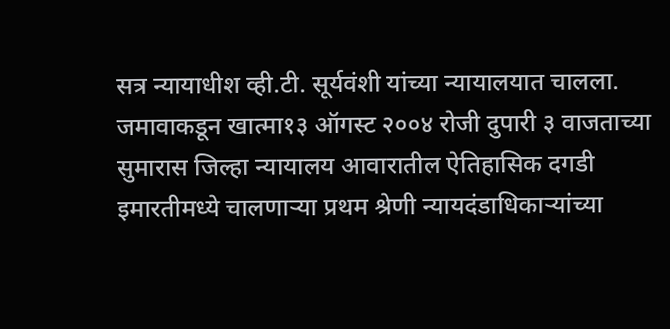सत्र न्यायाधीश व्ही.टी. सूर्यवंशी यांच्या न्यायालयात चालला. जमावाकडून खात्मा१३ ऑगस्ट २००४ रोजी दुपारी ३ वाजताच्या सुमारास जिल्हा न्यायालय आवारातील ऐतिहासिक दगडी इमारतीमध्ये चालणाऱ्या प्रथम श्रेणी न्यायदंडाधिकाऱ्यांच्या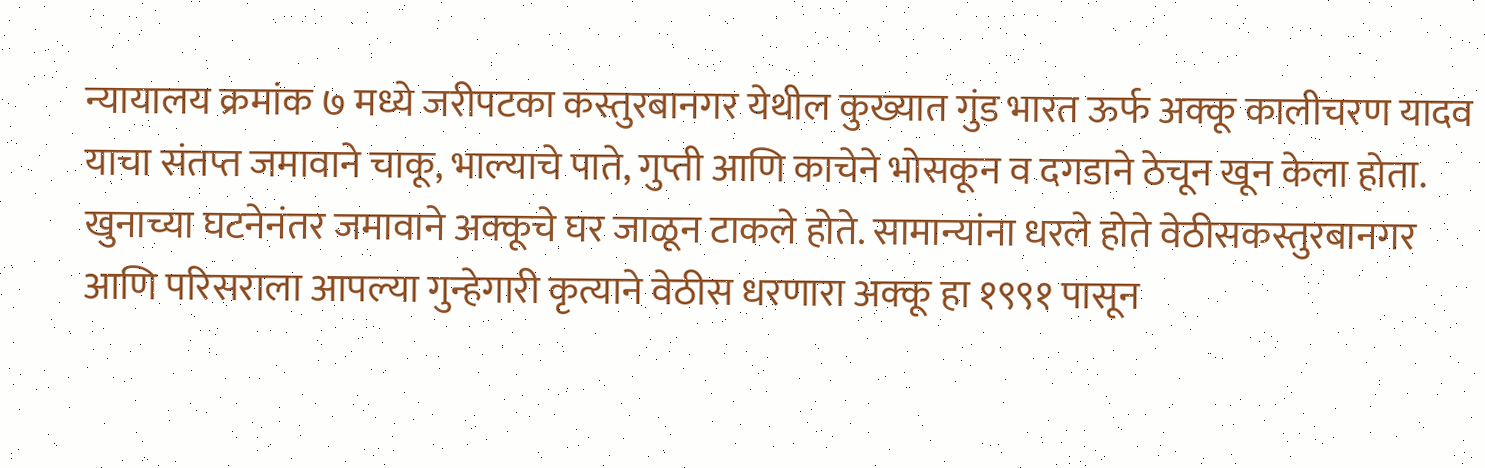न्यायालय क्रमांक ७ मध्ये जरीपटका कस्तुरबानगर येथील कुख्यात गुंड भारत ऊर्फ अक्कू कालीचरण यादव याचा संतप्त जमावाने चाकू, भाल्याचे पाते, गुप्ती आणि काचेने भोसकून व दगडाने ठेचून खून केला होता. खुनाच्या घटनेनंतर जमावाने अक्कूचे घर जाळून टाकले होते. सामान्यांना धरले होते वेठीसकस्तुरबानगर आणि परिसराला आपल्या गुन्हेगारी कृत्याने वेठीस धरणारा अक्कू हा १९९१ पासून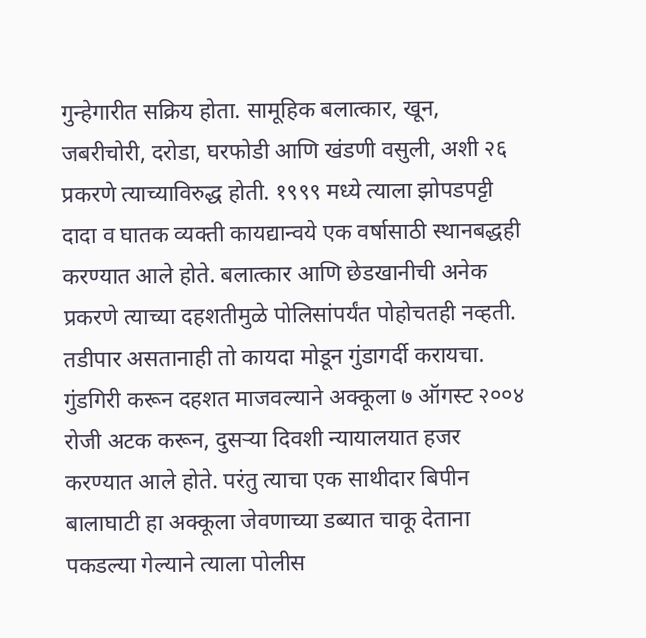गुन्हेगारीत सक्रिय होता. सामूहिक बलात्कार, खून, जबरीचोरी, दरोडा, घरफोडी आणि खंडणी वसुली, अशी २६ प्रकरणे त्याच्याविरुद्ध होती. १९९९ मध्ये त्याला झोपडपट्टी दादा व घातक व्यक्ती कायद्यान्वये एक वर्षासाठी स्थानबद्धही करण्यात आले होते. बलात्कार आणि छेडखानीची अनेक प्रकरणे त्याच्या दहशतीमुळे पोलिसांपर्यंत पोहोचतही नव्हती. तडीपार असतानाही तो कायदा मोडून गुंडागर्दी करायचा. गुंडगिरी करून दहशत माजवल्याने अक्कूला ७ ऑगस्ट २००४ रोजी अटक करून, दुसऱ्या दिवशी न्यायालयात हजर करण्यात आले होते. परंतु त्याचा एक साथीदार बिपीन बालाघाटी हा अक्कूला जेवणाच्या डब्यात चाकू देताना पकडल्या गेल्याने त्याला पोलीस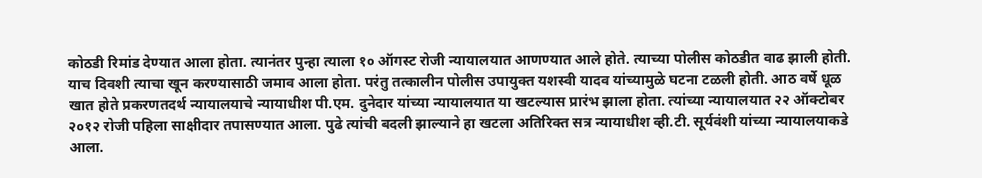कोठडी रिमांड देण्यात आला होता. त्यानंतर पुन्हा त्याला १० ऑगस्ट रोजी न्यायालयात आणण्यात आले होते. त्याच्या पोलीस कोठडीत वाढ झाली होती. याच दिवशी त्याचा खून करण्यासाठी जमाव आला होता. परंतु तत्कालीन पोलीस उपायुक्त यशस्वी यादव यांच्यामुळे घटना टळली होती. आठ वर्षे धूळ खात होते प्रकरणतदर्थ न्यायालयाचे न्यायाधीश पी.एम. दुनेदार यांच्या न्यायालयात या खटल्यास प्रारंभ झाला होता. त्यांच्या न्यायालयात २२ ऑक्टोबर २०१२ रोजी पहिला साक्षीदार तपासण्यात आला. पुढे त्यांची बदली झाल्याने हा खटला अतिरिक्त सत्र न्यायाधीश व्ही.टी. सूर्यवंशी यांच्या न्यायालयाकडे आला.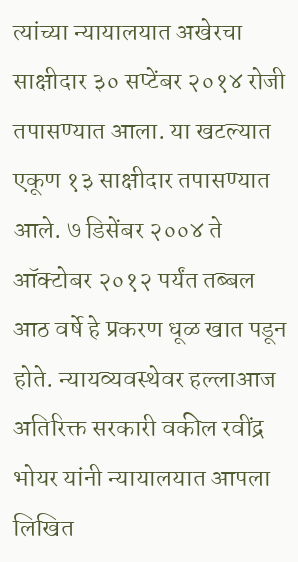त्यांच्या न्यायालयात अखेरचा साक्षीदार ३० सप्टेंबर २०१४ रोजी तपासण्यात आला. या खटल्यात एकूण १३ साक्षीदार तपासण्यात आले. ७ डिसेंबर २००४ ते ऑक्टोबर २०१२ पर्यंत तब्बल आठ वर्षे हे प्रकरण धूळ खात पडून होते. न्यायव्यवस्थेवर हल्लाआज अतिरिक्त सरकारी वकील रवींद्र भोयर यांनी न्यायालयात आपला लिखित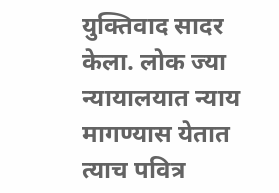युक्तिवाद सादर केला. लोक ज्या न्यायालयात न्याय मागण्यास येतात त्याच पवित्र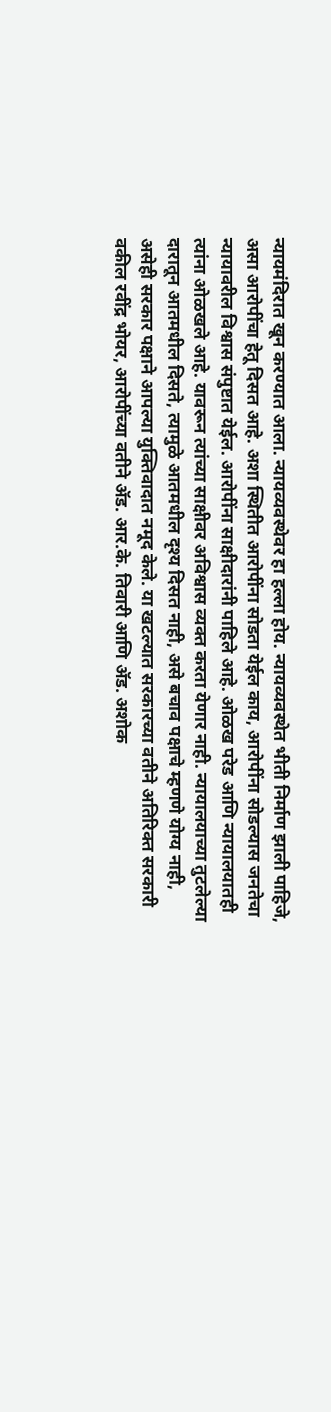न्यायमंदिरात खून करण्यात आला. न्यायव्यवस्थेवर हा हल्ला होय. न्यायव्यवस्थेत भीती निर्माण झाली पाहिजे, असा आरोपींचा हेतू दिसत आहे. अशा स्थितीत आरोपींना सोडता येईल काय, आरोपींना सोडल्यास जनतेचा न्यायावरील विश्वास संपुष्टात येईल. आरोपींना साक्षीदारांनी पाहिले आहे. ओळख परेड आणि न्यायालयातही त्यांना ओळखले आहे. यावरून त्यांच्या साक्षीवर अविश्वास व्यक्त करता येणार नाही. न्यायालयाच्या तुटलेल्या दारातून आतमधील दिसते, त्यामुळे आतमधील दृश्य दिसत नाही, असे बचाव पक्षाचे म्हणणे योग्य नाही, असेही सरकार पक्षाने आपल्या युक्तिवादात नमूद केले. या खटल्यात सरकारच्या वतीने अतिरिक्त सरकारी वकील रवींद्र भोयर, आरोपींच्या वतीने अ‍ॅड. आर.के. तिवारी आणि अ‍ॅड. अशोक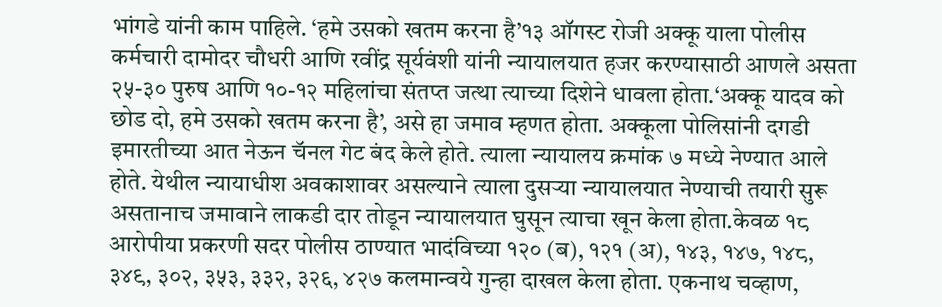भांगडे यांनी काम पाहिले. ‘हमे उसको खतम करना है’१३ ऑगस्ट रोजी अक्कू याला पोलीस कर्मचारी दामोदर चौधरी आणि रवींद्र सूर्यवंशी यांनी न्यायालयात हजर करण्यासाठी आणले असता २५-३० पुरुष आणि १०-१२ महिलांचा संतप्त जत्था त्याच्या दिशेने धावला होता.‘अक्कू यादव को छोड दो, हमे उसको खतम करना है’, असे हा जमाव म्हणत होता. अक्कूला पोलिसांनी दगडी इमारतीच्या आत नेऊन चॅनल गेट बंद केले होते. त्याला न्यायालय क्रमांक ७ मध्ये नेण्यात आले होते. येथील न्यायाधीश अवकाशावर असल्याने त्याला दुसऱ्या न्यायालयात नेण्याची तयारी सुरू असतानाच जमावाने लाकडी दार तोडून न्यायालयात घुसून त्याचा खून केला होता.केवळ १८ आरोपीया प्रकरणी सदर पोलीस ठाण्यात भादंविच्या १२० (ब), १२१ (अ), १४३, १४७, १४८, ३४९, ३०२, ३५३, ३३२, ३२६, ४२७ कलमान्वये गुन्हा दाखल केला होता. एकनाथ चव्हाण,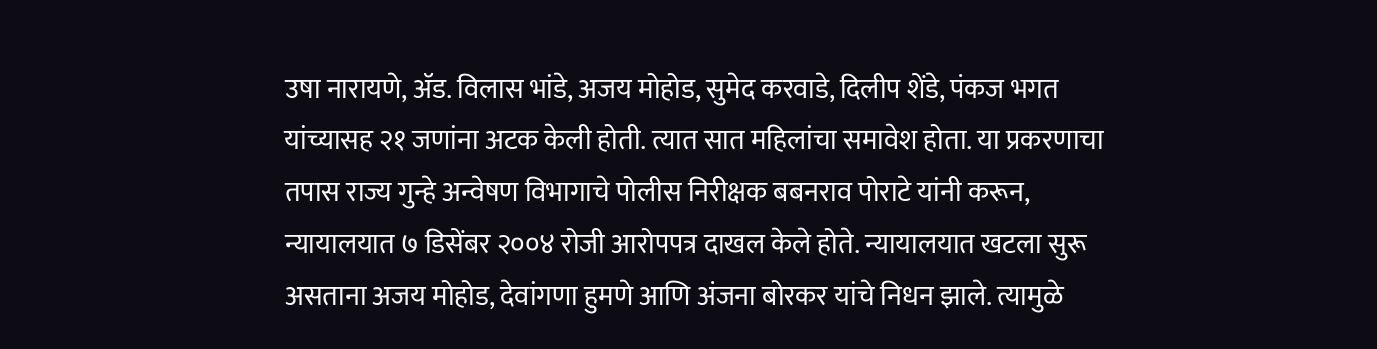उषा नारायणे, अ‍ॅड. विलास भांडे, अजय मोहोड, सुमेद करवाडे, दिलीप शेंडे, पंकज भगत यांच्यासह २१ जणांना अटक केली होती. त्यात सात महिलांचा समावेश होता. या प्रकरणाचा तपास राज्य गुन्हे अन्वेषण विभागाचे पोलीस निरीक्षक बबनराव पोराटे यांनी करून, न्यायालयात ७ डिसेंबर २००४ रोजी आरोपपत्र दाखल केले होते. न्यायालयात खटला सुरू असताना अजय मोहोड, देवांगणा हुमणे आणि अंजना बोरकर यांचे निधन झाले. त्यामुळे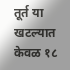तूर्त या खटल्यात केवळ १८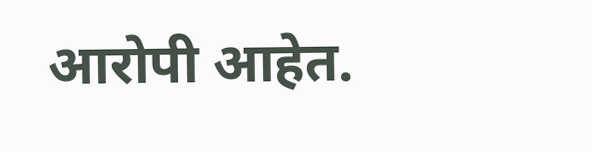आरोपी आहेत.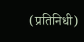(प्रतिनिधी)